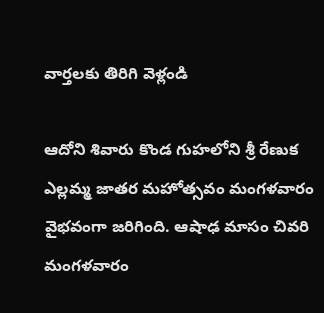వార్తలకు తిరిగి వెళ్లండి

ఆదోని శివారు కొండ గుహలోని శ్రీ రేణుక ఎల్లమ్మ జాతర మహోత్సవం మంగళవారం వైభవంగా జరిగింది. ఆషాఢ మాసం చివరి మంగళవారం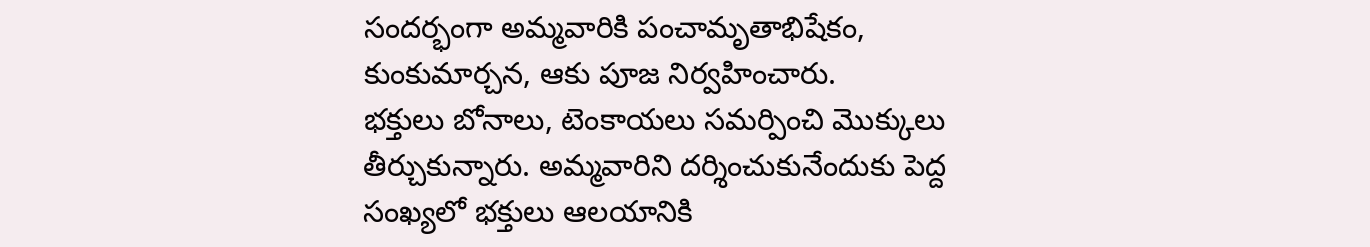సందర్భంగా అమ్మవారికి పంచామృతాభిషేకం, కుంకుమార్చన, ఆకు పూజ నిర్వహించారు.
భక్తులు బోనాలు, టెంకాయలు సమర్పించి మొక్కులు తీర్చుకున్నారు. అమ్మవారిని దర్శించుకునేందుకు పెద్ద సంఖ్యలో భక్తులు ఆలయానికి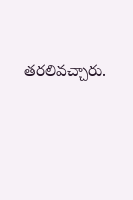తరలివచ్చారు.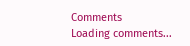Comments
Loading comments...